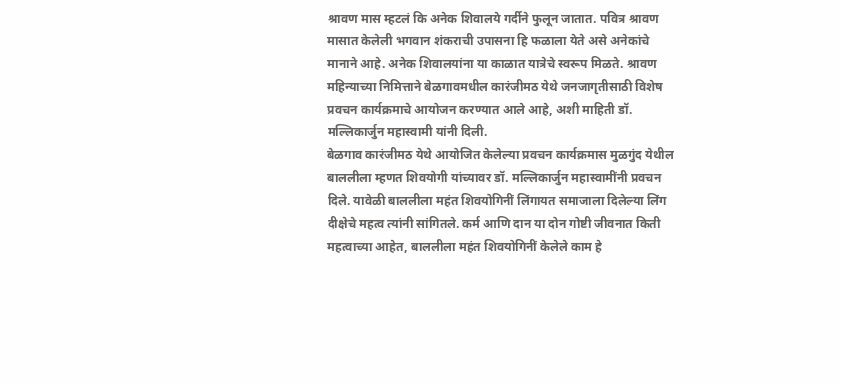श्रावण मास म्हटलं कि अनेक शिवालये गर्दीने फुलून जातात. पवित्र श्रावण मासात केलेली भगवान शंकराची उपासना हि फळाला येते असे अनेकांचे मानाने आहे. अनेक शिवालयांना या काळात यात्रेचे स्वरूप मिळते. श्रावण महिन्याच्या निमित्ताने बेळगावमधील कारंजीमठ येथे जनजागृतीसाठी विशेष प्रवचन कार्यक्रमाचे आयोजन करण्यात आले आहे, अशी माहिती डॉ. मल्लिकार्जुन महास्वामी यांनी दिली.
बेळगाव कारंजीमठ येथे आयोजित केलेल्या प्रवचन कार्यक्रमास मुळगुंद येथील बाललीला म्हणत शिवयोगी यांच्यावर डॉ. मल्लिकार्जुन महास्वामींनी प्रवचन दिले. यावेळी बाललीला महंत शिवयोगिनीं लिंगायत समाजाला दिलेल्या लिंग दीक्षेचे महत्व त्यांनी सांगितले. कर्म आणि दान या दोन गोष्टी जीवनात किती महत्वाच्या आहेत, बाललीला महंत शिवयोगिनीं केलेले काम हे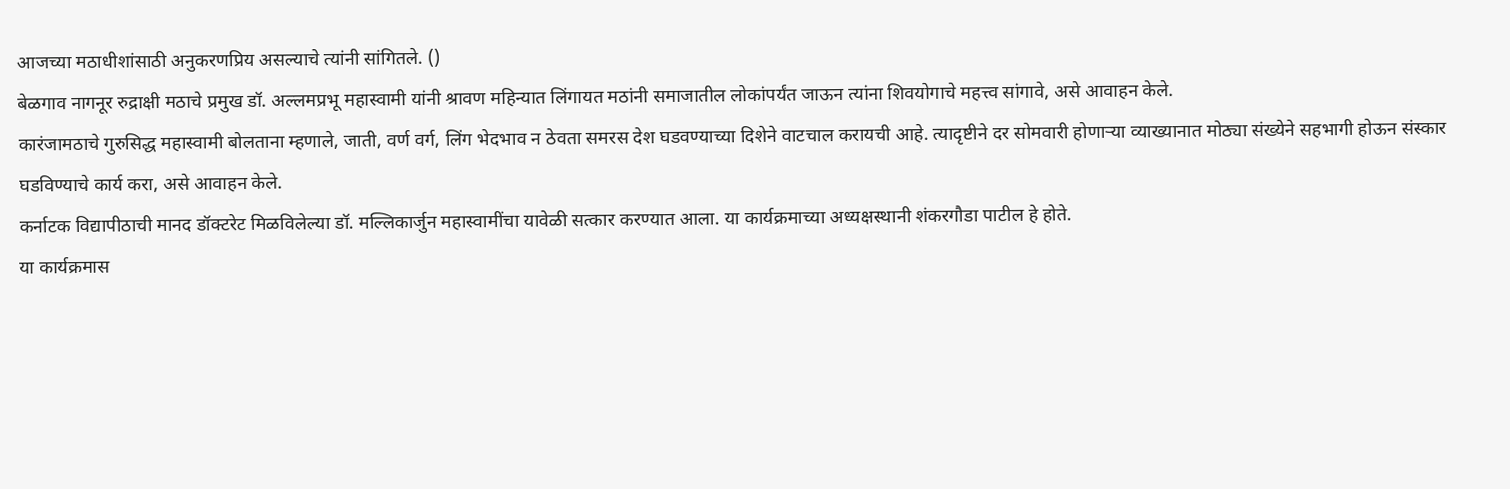आजच्या मठाधीशांसाठी अनुकरणप्रिय असल्याचे त्यांनी सांगितले. ()
बेळगाव नागनूर रुद्राक्षी मठाचे प्रमुख डॉ. अल्लमप्रभू महास्वामी यांनी श्रावण महिन्यात लिंगायत मठांनी समाजातील लोकांपर्यंत जाऊन त्यांना शिवयोगाचे महत्त्व सांगावे, असे आवाहन केले.
कारंजामठाचे गुरुसिद्ध महास्वामी बोलताना म्हणाले, जाती, वर्ण वर्ग, लिंग भेदभाव न ठेवता समरस देश घडवण्याच्या दिशेने वाटचाल करायची आहे. त्यादृष्टीने दर सोमवारी होणाऱ्या व्याख्यानात मोठ्या संख्येने सहभागी होऊन संस्कार घडविण्याचे कार्य करा, असे आवाहन केले.
कर्नाटक विद्यापीठाची मानद डॉक्टरेट मिळविलेल्या डॉ. मल्लिकार्जुन महास्वामींचा यावेळी सत्कार करण्यात आला. या कार्यक्रमाच्या अध्यक्षस्थानी शंकरगौडा पाटील हे होते.
या कार्यक्रमास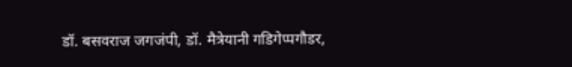डॉ. बसवराज जगजंपी, डॉ. मैत्रेयानी गडिगेप्पगौडर,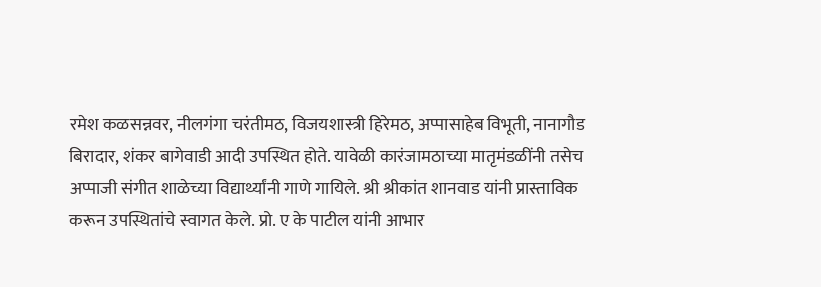रमेश कळसन्नवर, नीलगंगा चरंतीमठ, विजयशास्त्री हिरेमठ, अप्पासाहेब विभूती, नानागौड बिरादार, शंकर बागेवाडी आदी उपस्थित होते. यावेळी कारंजामठाच्या मातृमंडळींनी तसेच अप्पाजी संगीत शाळेच्या विद्यार्थ्यांनी गाणे गायिले. श्री श्रीकांत शानवाड यांनी प्रास्ताविक करून उपस्थितांचे स्वागत केले. प्रो. ए के पाटील यांनी आभार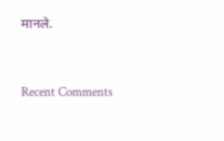मानले.


Recent Comments